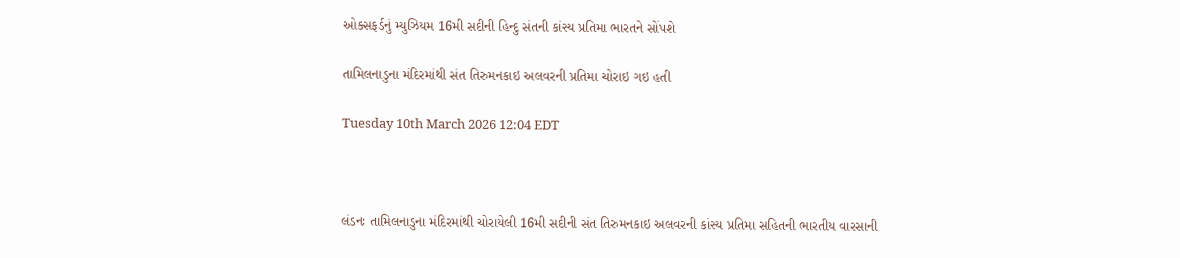ઓક્સફર્ડનું મ્યુઝિયમ 16મી સદીની હિન્દુ સંતની કાંસ્ય પ્રતિમા ભારતને સોંપશે

તામિલનાડુના મંદિરમાંથી સંત તિરુમનકાઇ અલવરની પ્રતિમા ચોરાઇ ગઇ હતી

Tuesday 10th March 2026 12:04 EDT



લંડનઃ તામિલનાડુના મંદિરમાંથી ચોરાયેલી 16મી સદીની સંત તિરુમનકાઇ અલવરની કાંસ્ય પ્રતિમા સહિતની ભારતીય વારસાની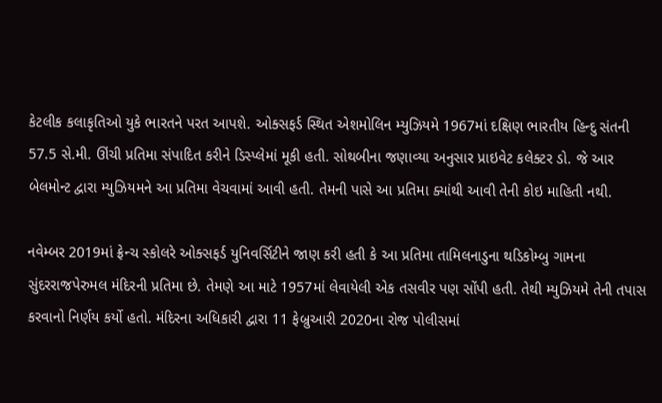કેટલીક કલાકૃતિઓ યુકે ભારતને પરત આપશે. ઓક્સફર્ડ સ્થિત એશમોલિન મ્યુઝિયમે 1967માં દક્ષિણ ભારતીય હિન્દુ સંતની 57.5 સે.મી. ઊંચી પ્રતિમા સંપાદિત કરીને ડિસ્પ્લેમાં મૂકી હતી. સોથબીના જણાવ્યા અનુસાર પ્રાઇવેટ કલેક્ટર ડો. જે આર બેલમોન્ટ દ્વારા મ્યુઝિયમને આ પ્રતિમા વેચવામાં આવી હતી. તેમની પાસે આ પ્રતિમા ક્યાંથી આવી તેની કોઇ માહિતી નથી.

નવેમ્બર 2019માં ફ્રેન્ચ સ્કોલરે ઓક્સફર્ડ યુનિવર્સિટીને જાણ કરી હતી કે આ પ્રતિમા તામિલનાડુના થડિકોમ્બુ ગામના સુંદરરાજપેરુમલ મંદિરની પ્રતિમા છે. તેમણે આ માટે 1957માં લેવાયેલી એક તસવીર પણ સોંપી હતી. તેથી મ્યુઝિયમે તેની તપાસ કરવાનો નિર્ણય કર્યો હતો. મંદિરના અધિકારી દ્વારા 11 ફેબ્રુઆરી 2020ના રોજ પોલીસમાં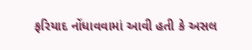ફરિયાદ નોંધાવવામાં આવી હતી કે અસલ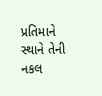પ્રતિમાને સ્થાને તેની નકલ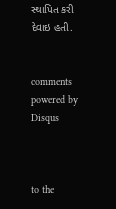સ્થાપિત કરી દેવાઇ હતી.


comments powered by Disqus



to the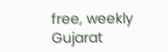free, weekly Gujarat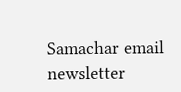Samachar email newsletter